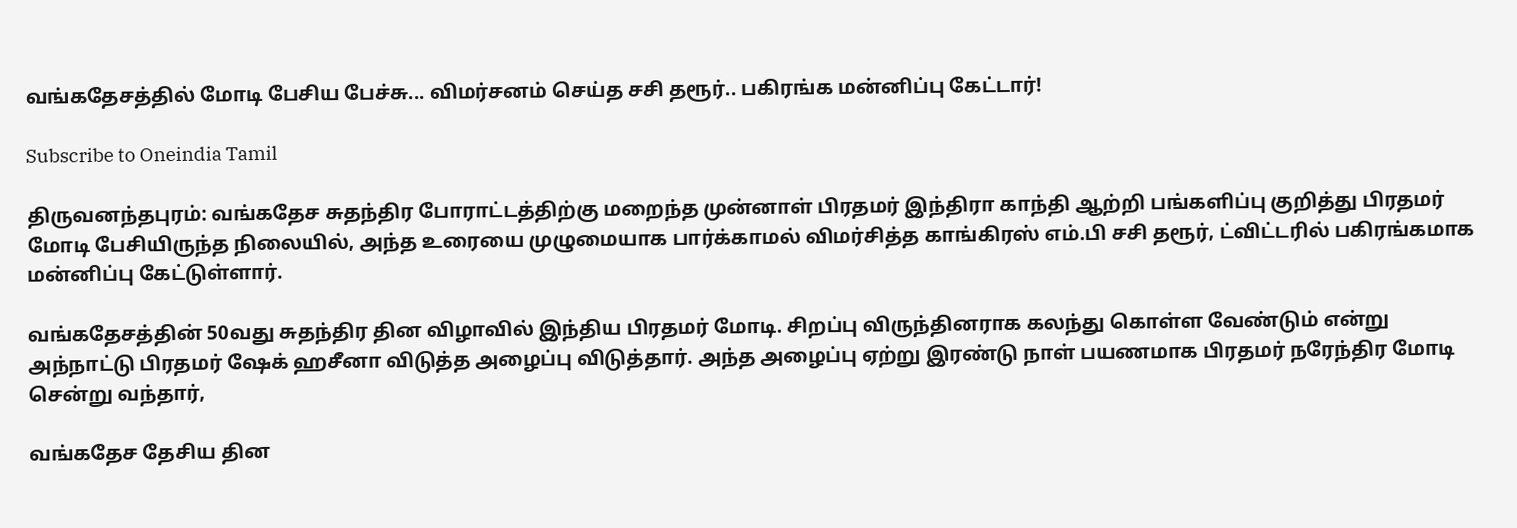வங்கதேசத்தில் மோடி பேசிய பேச்சு... விமர்சனம் செய்த சசி தரூர்.. பகிரங்க மன்னிப்பு கேட்டார்!

Subscribe to Oneindia Tamil

திருவனந்தபுரம்: வங்கதேச சுதந்திர போராட்டத்திற்கு மறைந்த முன்னாள் பிரதமர் இந்திரா காந்தி ஆற்றி பங்களிப்பு குறித்து பிரதமர் மோடி பேசியிருந்த நிலையில், அந்த உரையை முழுமையாக பார்க்காமல் விமர்சித்த காங்கிரஸ் எம்.பி சசி தரூர், ட்விட்டரில் பகிரங்கமாக மன்னிப்பு கேட்டுள்ளார்.

வங்கதேசத்தின் 50வது சுதந்திர தின விழாவில் இந்திய பிரதமர் மோடி. சிறப்பு விருந்தினராக கலந்து கொள்ள வேண்டும் என்று அந்நாட்டு பிரதமர் ஷேக் ஹசீனா விடுத்த அழைப்பு விடுத்தார். அந்த அழைப்பு ஏற்று இரண்டு நாள் பயணமாக பிரதமர் நரேந்திர மோடி சென்று வந்தார்,

வங்கதேச தேசிய தின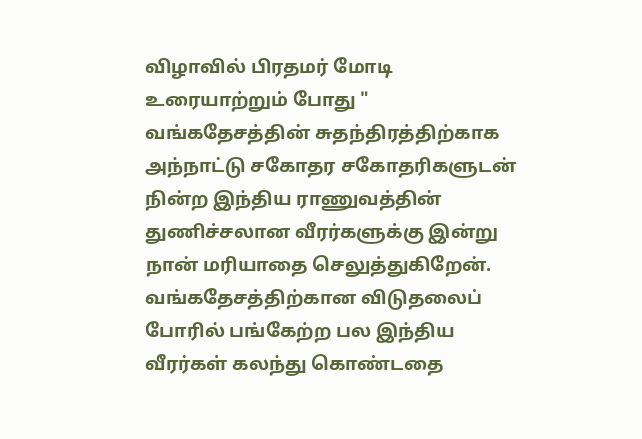விழாவில் பிரதமர் மோடி உரையாற்றும் போது " வங்கதேசத்தின் சுதந்திரத்திற்காக அந்நாட்டு சகோதர சகோதரிகளுடன் நின்ற இந்திய ராணுவத்தின் துணிச்சலான வீரர்களுக்கு இன்று நான் மரியாதை செலுத்துகிறேன். வங்கதேசத்திற்கான விடுதலைப் போரில் பங்கேற்ற பல இந்திய வீரர்கள் கலந்து கொண்டதை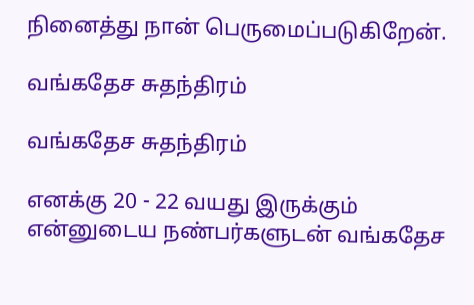நினைத்து நான் பெருமைப்படுகிறேன்.

வங்கதேச சுதந்திரம்

வங்கதேச சுதந்திரம்

எனக்கு 20 - 22 வயது இருக்கும் என்னுடைய நண்பர்களுடன் வங்கதேச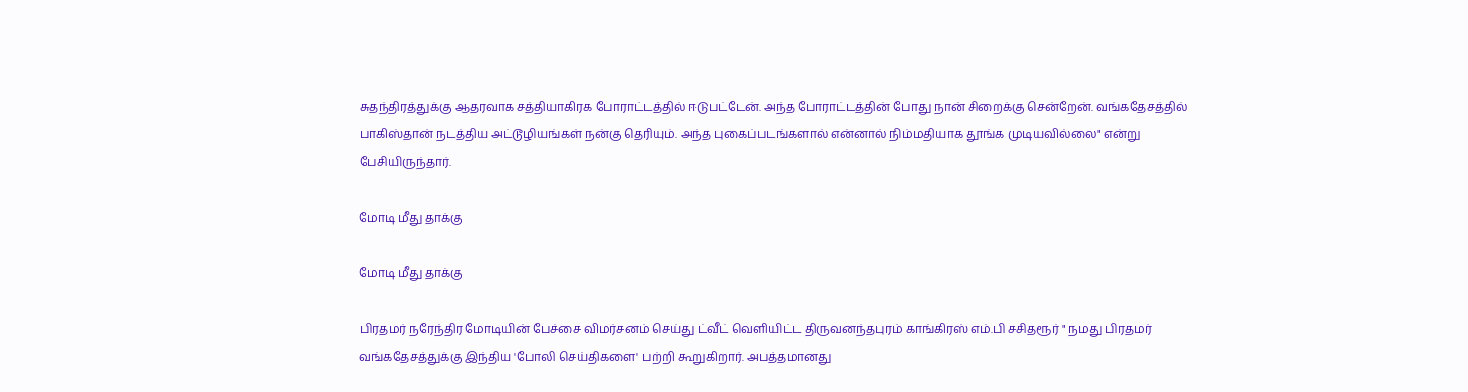சுதந்திரத்துக்கு ஆதரவாக சத்தியாகிரக போராட்டத்தில் ஈடுபட்டேன். அந்த போராட்டத்தின் போது நான் சிறைக்கு சென்றேன். வங்கதேசத்தில் பாகிஸ்தான் நடத்திய அட்டூழியங்கள் நன்கு தெரியும். அந்த புகைப்படங்களால் என்னால் நிம்மதியாக தூங்க முடியவில்லை" என்று பேசியிருந்தார்.

மோடி மீது தாக்கு

மோடி மீது தாக்கு

பிரதமர் நரேந்திர மோடியின் பேச்சை விமர்சனம் செய்து ட்வீட் வெளியிட்ட திருவனந்தபுரம் காங்கிரஸ் எம்.பி சசிதரூர் " நமது பிரதமர் வங்கதேசத்துக்கு இந்திய 'போலி செய்திகளை' பற்றி கூறுகிறார். அபத்தமானது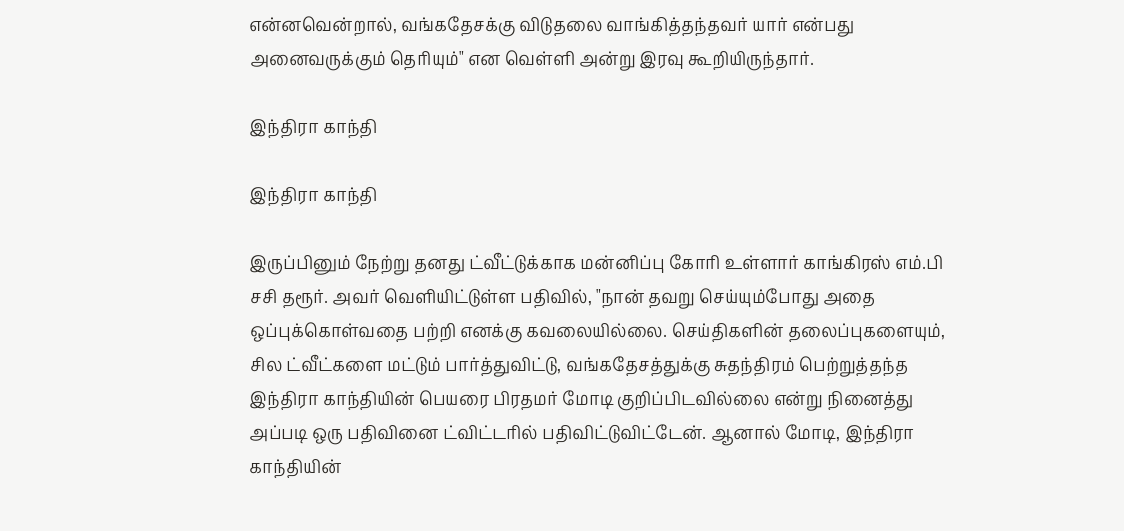என்னவென்றால், வங்கதேசக்கு விடுதலை வாங்கித்தந்தவர் யார் என்பது அனைவருக்கும் தெரியும்" என வெள்ளி அன்று இரவு கூறியிருந்தார்.

இந்திரா காந்தி

இந்திரா காந்தி

இருப்பினும் நேற்று தனது ட்வீட்டுக்காக மன்னிப்பு கோரி உள்ளார் காங்கிரஸ் எம்.பி சசி தரூர். அவர் வெளியிட்டுள்ள பதிவில், "நான் தவறு செய்யும்போது அதை ஒப்புக்கொள்வதை பற்றி எனக்கு கவலையில்லை. செய்திகளின் தலைப்புகளையும், சில ட்வீட்களை மட்டும் பார்த்துவிட்டு, வங்கதேசத்துக்கு சுதந்திரம் பெற்றுத்தந்த இந்திரா காந்தியின் பெயரை பிரதமர் மோடி குறிப்பிடவில்லை என்று நினைத்து அப்படி ஒரு பதிவினை ட்விட்டரில் பதிவிட்டுவிட்டேன். ஆனால் மோடி, இந்திரா காந்தியின்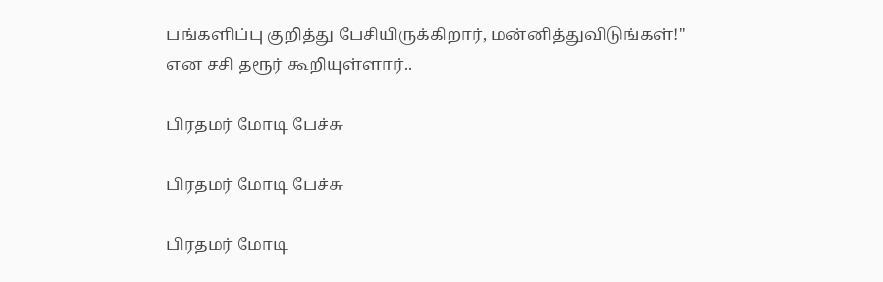பங்களிப்பு குறித்து பேசியிருக்கிறார், மன்னித்துவிடுங்கள்!" என சசி தரூர் கூறியுள்ளார்..

பிரதமர் மோடி பேச்சு

பிரதமர் மோடி பேச்சு

பிரதமர் மோடி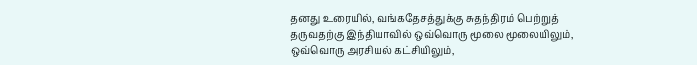தனது உரையில், வங்கதேசத்துக்கு சுதந்திரம் பெற்றுத் தருவதற்கு இந்தியாவில் ஒவ்வொரு மூலை மூலையிலும், ஒவ்வொரு அரசியல் கட்சியிலும்,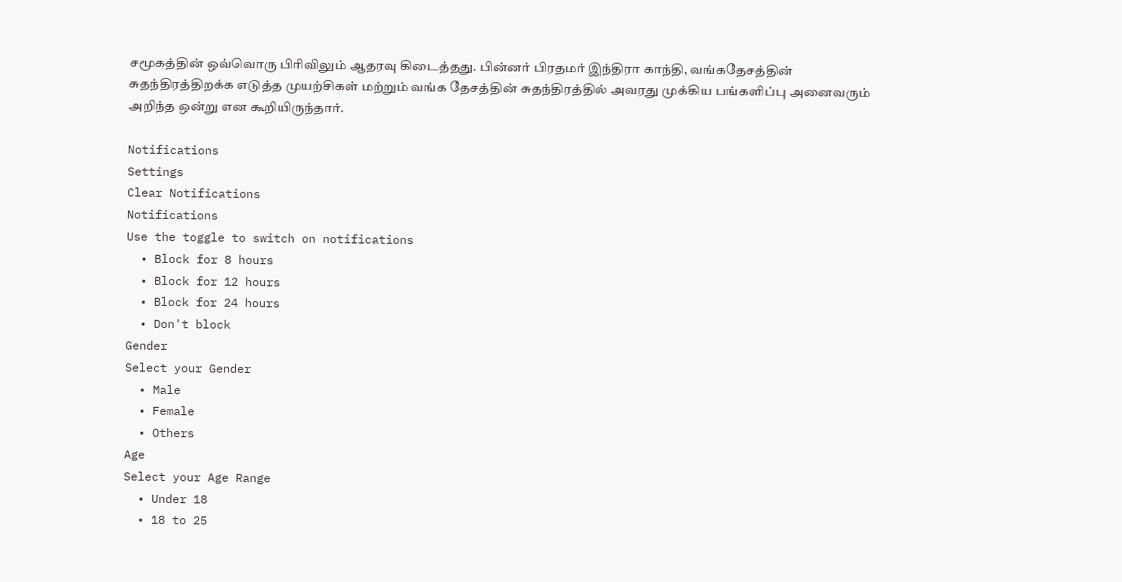சமூகத்தின் ஒவ்வொரு பிரிவிலும் ஆதரவு கிடைத்தது. பின்னர் பிரதமர் இந்திரா காந்தி, வங்கதேசத்தின் சுதந்திரத்திறக்க எடுத்த முயற்சிகள் மற்றும் வங்க தேசத்தின் சுதந்திரத்தில் அவரது முக்கிய பங்களிப்பு அனைவரும் அறிந்த ஒன்று என கூறியிருந்தார்.

Notifications
Settings
Clear Notifications
Notifications
Use the toggle to switch on notifications
  • Block for 8 hours
  • Block for 12 hours
  • Block for 24 hours
  • Don't block
Gender
Select your Gender
  • Male
  • Female
  • Others
Age
Select your Age Range
  • Under 18
  • 18 to 25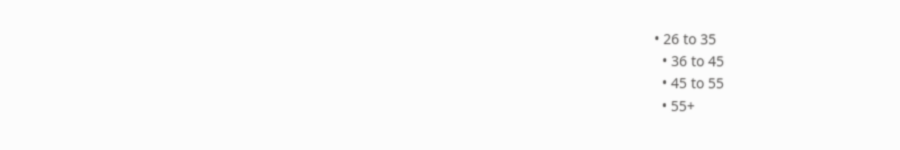• 26 to 35
  • 36 to 45
  • 45 to 55
  • 55+